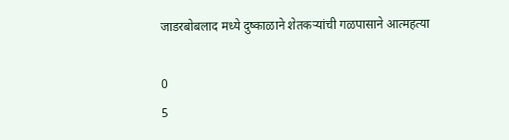जाडरबोबलाद मध्ये दुष्काळाने शेतकऱ्यांची गळपासाने आत्महत्या

0
5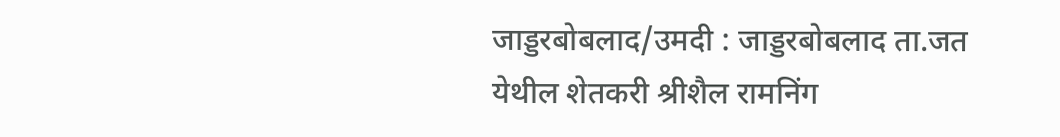जाड्डरबोबलाद/उमदी : जाड्डरबोबलाद ता.जत येथील शेतकरी श्रीशैल रामनिंग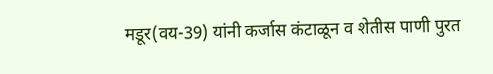मडूर(वय-39) यांनी कर्जास कंटाळून व शेतीस पाणी पुरत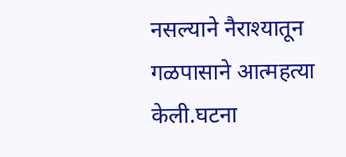नसल्याने नैराश्यातून गळपासाने आत्महत्या केली.घटना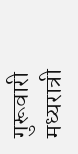गुरूवारी मध्यरात्री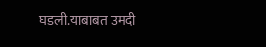घडली.याबाबत उमदी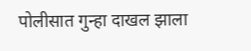पोलीसात गुन्हा दाखल झाला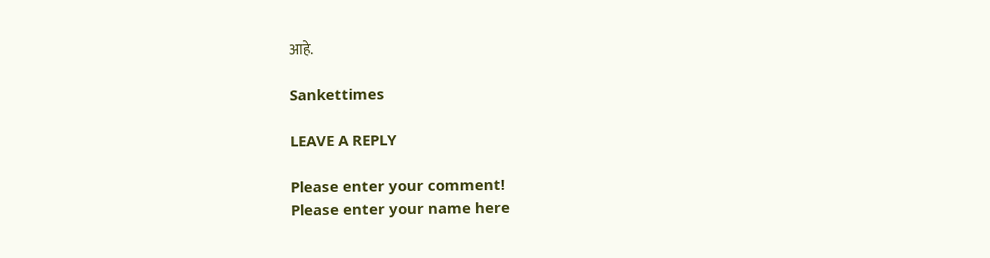आहे.

Sankettimes

LEAVE A REPLY

Please enter your comment!
Please enter your name here